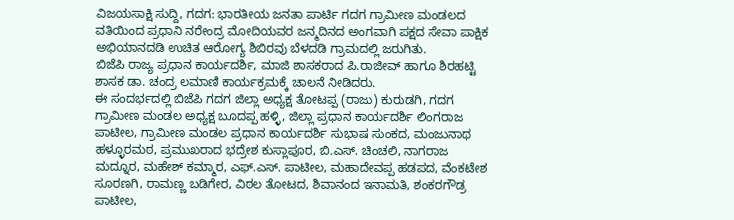ವಿಜಯಸಾಕ್ಷಿ ಸುದ್ದಿ, ಗದಗ: ಭಾರತೀಯ ಜನತಾ ಪಾರ್ಟಿ ಗದಗ ಗ್ರಾಮೀಣ ಮಂಡಲದ ವತಿಯಿಂದ ಪ್ರಧಾನಿ ನರೇಂದ್ರ ಮೋದಿಯವರ ಜನ್ಮದಿನದ ಅಂಗವಾಗಿ ಪಕ್ಷದ ಸೇವಾ ಪಾಕ್ಷಿಕ ಅಭಿಯಾನದಡಿ ಉಚಿತ ಆರೋಗ್ಯ ಶಿಬಿರವು ಬೆಳದಡಿ ಗ್ರಾಮದಲ್ಲಿ ಜರುಗಿತು.
ಬಿಜೆಪಿ ರಾಜ್ಯ ಪ್ರಧಾನ ಕಾರ್ಯದರ್ಶಿ, ಮಾಜಿ ಶಾಸಕರಾದ ಪಿ.ರಾಜೀವ್ ಹಾಗೂ ಶಿರಹಟ್ಟಿ ಶಾಸಕ ಡಾ. ಚಂದ್ರ ಲಮಾಣಿ ಕಾರ್ಯಕ್ರಮಕ್ಕೆ ಚಾಲನೆ ನೀಡಿದರು.
ಈ ಸಂದರ್ಭದಲ್ಲಿ ಬಿಜೆಪಿ ಗದಗ ಜಿಲ್ಲಾ ಅಧ್ಯಕ್ಷ ತೋಟಪ್ಪ (ರಾಜು) ಕುರುಡಗಿ, ಗದಗ ಗ್ರಾಮೀಣ ಮಂಡಲ ಅಧ್ಯಕ್ಷ ಬೂದಪ್ಪ ಹಳ್ಳಿ, ಜಿಲ್ಲಾ ಪ್ರಧಾನ ಕಾರ್ಯದರ್ಶಿ ಲಿಂಗರಾಜ ಪಾಟೀಲ, ಗ್ರಾಮೀಣ ಮಂಡಲ ಪ್ರಧಾನ ಕಾರ್ಯದರ್ಶಿ ಸುಭಾಷ ಸುಂಕದ, ಮಂಜುನಾಥ ಹಳ್ಳೂರಮಠ, ಪ್ರಮುಖರಾದ ಭದ್ರೇಶ ಕುಸ್ಲಾಪೂರ, ಬಿ.ಎಸ್. ಚಿಂಚಲಿ, ನಾಗರಾಜ ಮದ್ನೂರ, ಮಹೇಶ್ ಕಮ್ಮಾರ, ಎಫ್.ಎಸ್. ಪಾಟೀಲ, ಮಹಾದೇವಪ್ಪ ಹಡಪದ, ವೆಂಕಟೇಶ ಸೂರಣಗಿ, ರಾಮಣ್ಣ ಬಡಿಗೇರ, ವಿಠಲ ತೋಟದ, ಶಿವಾನಂದ ಇನಾಮತಿ, ಶಂಕರಗೌಡ್ರ ಪಾಟೀಲ,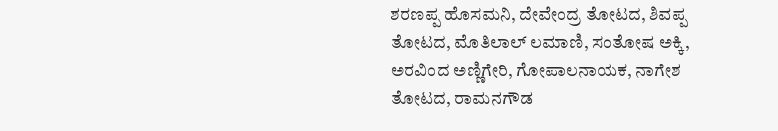ಶರಣಪ್ಪ ಹೊಸಮನಿ, ದೇವೇಂದ್ರ ತೋಟದ, ಶಿವಪ್ಪ ತೋಟದ, ಮೊತಿಲಾಲ್ ಲಮಾಣಿ, ಸಂತೋಷ ಅಕ್ಕಿ, ಅರವಿಂದ ಅಣ್ಣಿಗೇರಿ, ಗೋಪಾಲನಾಯಕ, ನಾಗೇಶ ತೋಟದ, ರಾಮನಗೌಡ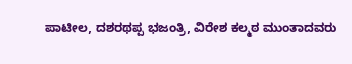ಪಾಟೀಲ, ದಶರಥಪ್ಪ ಭಜಂತ್ರಿ, ವಿರೇಶ ಕಲ್ಮಠ ಮುಂತಾದವರು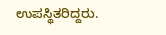ಉಪಸ್ಥಿತರಿದ್ದರು.